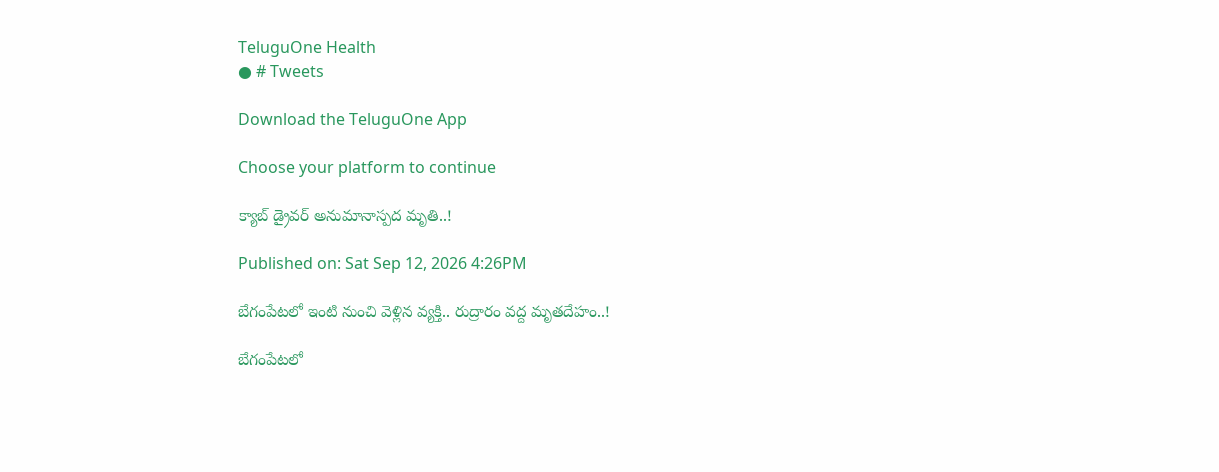TeluguOne Health
● # Tweets

Download the TeluguOne App

Choose your platform to continue

క్యాబ్‌ డ్రైవర్‌ అనుమానాస్పద మృతి..!

Published on: Sat Sep 12, 2026 4:26PM

బేగంపేటలో ఇంటి నుంచి వెళ్లిన వ్యక్తి.. రుద్రారం వద్ద మృతదేహం..!

బేగంపేటలో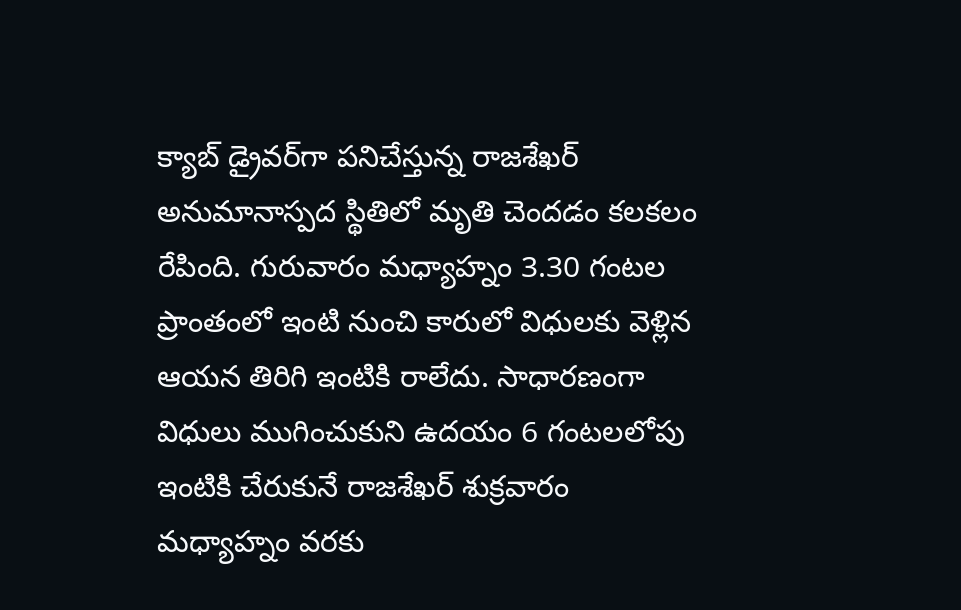క్యాబ్‌ డ్రైవర్‌గా పనిచేస్తున్న రాజశేఖర్‌ అనుమానాస్పద స్థితిలో మృతి చెందడం కలకలం రేపింది. గురువారం మధ్యాహ్నం 3.30 గంటల ప్రాంతంలో ఇంటి నుంచి కారులో విధులకు వెళ్లిన ఆయన తిరిగి ఇంటికి రాలేదు. సాధారణంగా విధులు ముగించుకుని ఉదయం 6 గంటలలోపు ఇంటికి చేరుకునే రాజశేఖర్‌ శుక్రవారం మధ్యాహ్నం వరకు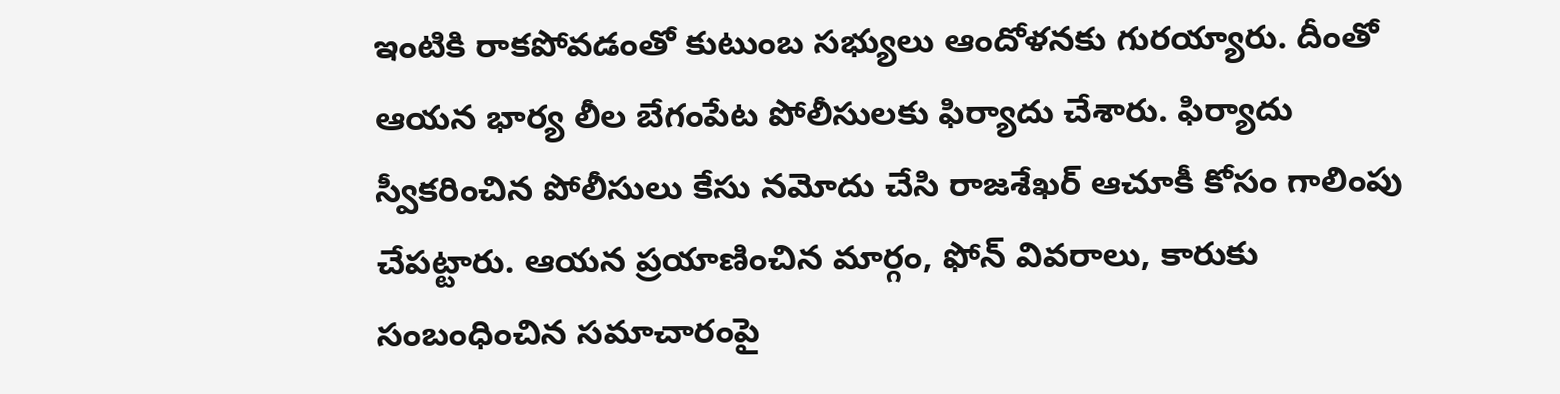ఇంటికి రాకపోవడంతో కుటుంబ సభ్యులు ఆందోళనకు గురయ్యారు. దీంతో ఆయన భార్య లీల బేగంపేట పోలీసులకు ఫిర్యాదు చేశారు. ఫిర్యాదు స్వీకరించిన పోలీసులు కేసు నమోదు చేసి రాజశేఖర్‌ ఆచూకీ కోసం గాలింపు చేపట్టారు. ఆయన ప్రయాణించిన మార్గం, ఫోన్‌ వివరాలు, కారుకు సంబంధించిన సమాచారంపై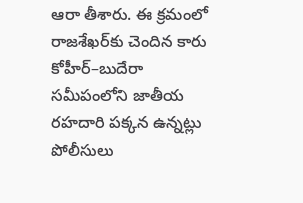ఆరా తీశారు. ఈ క్రమంలో రాజశేఖర్‌కు చెందిన కారు కోహీర్‌–బుదేరా సమీపంలోని జాతీయ రహదారి పక్కన ఉన్నట్లు పోలీసులు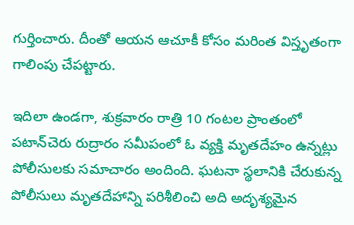గుర్తించారు. దీంతో ఆయన ఆచూకీ కోసం మరింత విస్తృతంగా గాలింపు చేపట్టారు.

ఇదిలా ఉండగా, శుక్రవారం రాత్రి 10 గంటల ప్రాంతంలో పటాన్‌చెరు రుద్రారం సమీపంలో ఓ వ్యక్తి మృతదేహం ఉన్నట్లు పోలీసులకు సమాచారం అందింది. ఘటనా స్థలానికి చేరుకున్న పోలీసులు మృతదేహాన్ని పరిశీలించి అది అదృశ్యమైన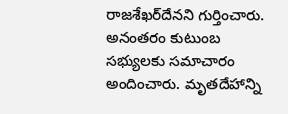రాజశేఖర్‌దేనని గుర్తించారు. అనంతరం కుటుంబ సభ్యులకు సమాచారం అందించారు. మృతదేహాన్ని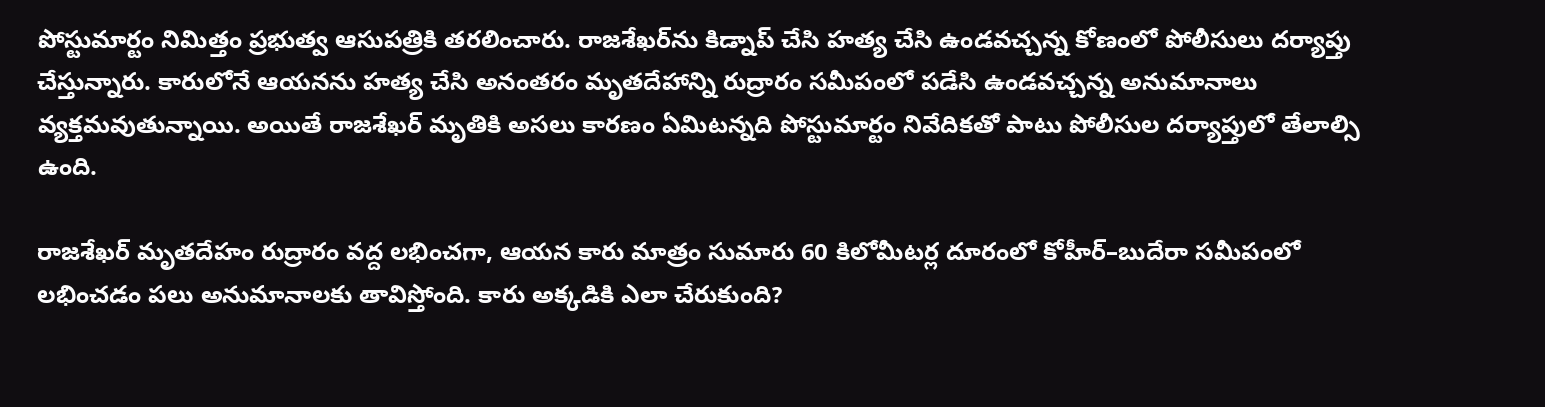పోస్టుమార్టం నిమిత్తం ప్రభుత్వ ఆసుపత్రికి తరలించారు. రాజశేఖర్‌ను కిడ్నాప్‌ చేసి హత్య చేసి ఉండవచ్చన్న కోణంలో పోలీసులు దర్యాప్తు చేస్తున్నారు. కారులోనే ఆయనను హత్య చేసి అనంతరం మృతదేహాన్ని రుద్రారం సమీపంలో పడేసి ఉండవచ్చన్న అనుమానాలు వ్యక్తమవుతున్నాయి. అయితే రాజశేఖర్‌ మృతికి అసలు కారణం ఏమిటన్నది పోస్టుమార్టం నివేదికతో పాటు పోలీసుల దర్యాప్తులో తేలాల్సి ఉంది.

రాజశేఖర్‌ మృతదేహం రుద్రారం వద్ద లభించగా, ఆయన కారు మాత్రం సుమారు 60 కిలోమీటర్ల దూరంలో కోహీర్‌–బుదేరా సమీపంలో లభించడం పలు అనుమానాలకు తావిస్తోంది. కారు అక్కడికి ఎలా చేరుకుంది?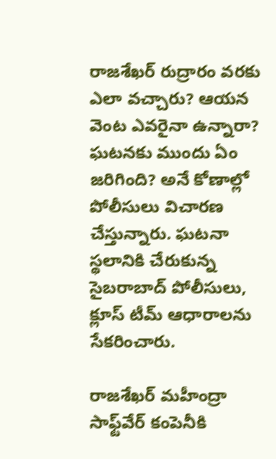రాజశేఖర్‌ రుద్రారం వరకు ఎలా వచ్చారు? ఆయన వెంట ఎవరైనా ఉన్నారా? ఘటనకు ముందు ఏం జరిగింది? అనే కోణాల్లో పోలీసులు విచారణ చేస్తున్నారు. ఘటనా స్థలానికి చేరుకున్న సైబరాబాద్‌ పోలీసులు, క్లూస్‌ టీమ్‌ ఆధారాలను సేకరించారు.

రాజశేఖర్‌ మహీంద్రా సాఫ్ట్‌వేర్‌ కంపెనీకి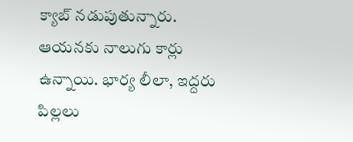క్యాబ్‌ నడుపుతున్నారు. ఆయనకు నాలుగు కార్లు ఉన్నాయి. భార్య లీలా, ఇద్దరు పిల్లలు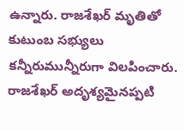ఉన్నారు. రాజశేఖర్‌ మృతితో కుటుంబ సభ్యులు కన్నీరుమున్నీరుగా విలపించారు.  రాజశేఖర్‌ అదృశ్యమైనప్పటి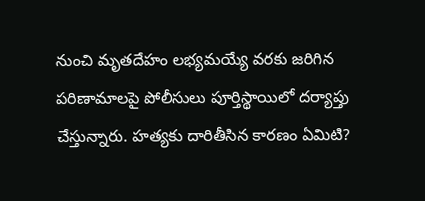నుంచి మృతదేహం లభ్యమయ్యే వరకు జరిగిన పరిణామాలపై పోలీసులు పూర్తిస్థాయిలో దర్యాప్తు చేస్తున్నారు. హత్యకు దారితీసిన కారణం ఏమిటి?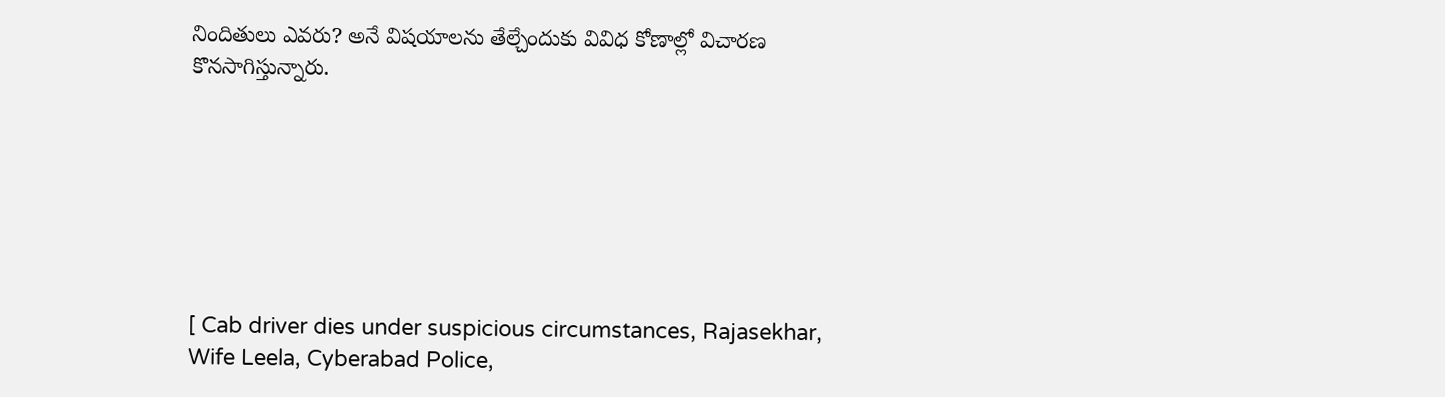నిందితులు ఎవరు? అనే విషయాలను తేల్చేందుకు వివిధ కోణాల్లో విచారణ కొనసాగిస్తున్నారు.







[ Cab driver dies under suspicious circumstances, Rajasekhar, Wife Leela, Cyberabad Police,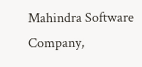Mahindra Software Company,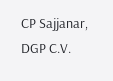CP Sajjanar, DGP C.V.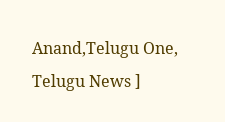Anand,Telugu One, Telugu News ]